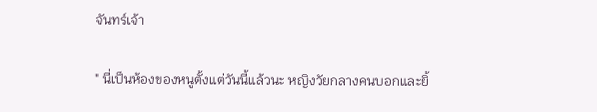จันทร์เจ้า

" นี่เป็นห้องของหนูตั้งแต่วันนี้แล้วนะ หญิงวัยกลางคนบอกและยิ้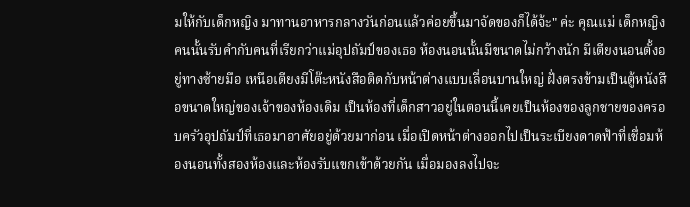มให้กับเด็กหญิง มาทานอาหารกลางวันก่อนแล้วค่อยขึ้นมาจัดของก็ได้จ้ะ" ค่ะ คุณแม่ เด็กหญิงคนนั้นรับคำกับคนที่เรียกว่าแม่อุปถัมป์ของเธอ ห้องนอนนั้นมีขนาดไม่กว้างนัก มีเตียงนอนตั้งอยู่ทางซ้ายมือ เหนือเตียงมีโต๊ะหนังสือติดกับหน้าต่างแบบเลื่อนบานใหญ่ ฝั่งตรงข้ามเป็นตู้หนังสือขนาดใหญ่ของเจ้าของห้องเดิม เป็นห้องที่เด็กสาวอยู่ในตอนนี้เคยเป็นห้องของลูกชายของครอบครัวอุปถัมป์ที่เธอมาอาศัยอยู่ด้วยมาก่อน เมื่อเปิดหน้าต่างออกไปเป็นระเบียงดาดฟ้าที่เชื่อมห้องนอนทั้งสองห้องและห้องรับแขกเข้าด้วยกัน เมื่อมองลงไปจะ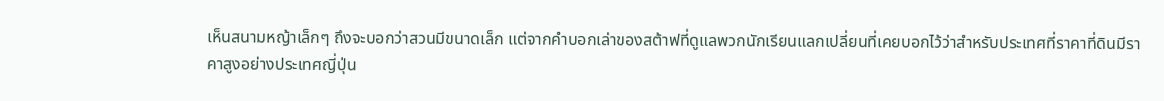เห็นสนามหญ้าเล็กๆ ถึงจะบอกว่าสวนมีขนาดเล็ก แต่จากคำบอกเล่าของสต้าฟที่ดูแลพวกนักเรียนแลกเปลี่ยนที่เคยบอกไว้ว่าสำหรับประเทศที่ราคาที่ดินมีราคาสูงอย่างประเทศญี่ปุ่น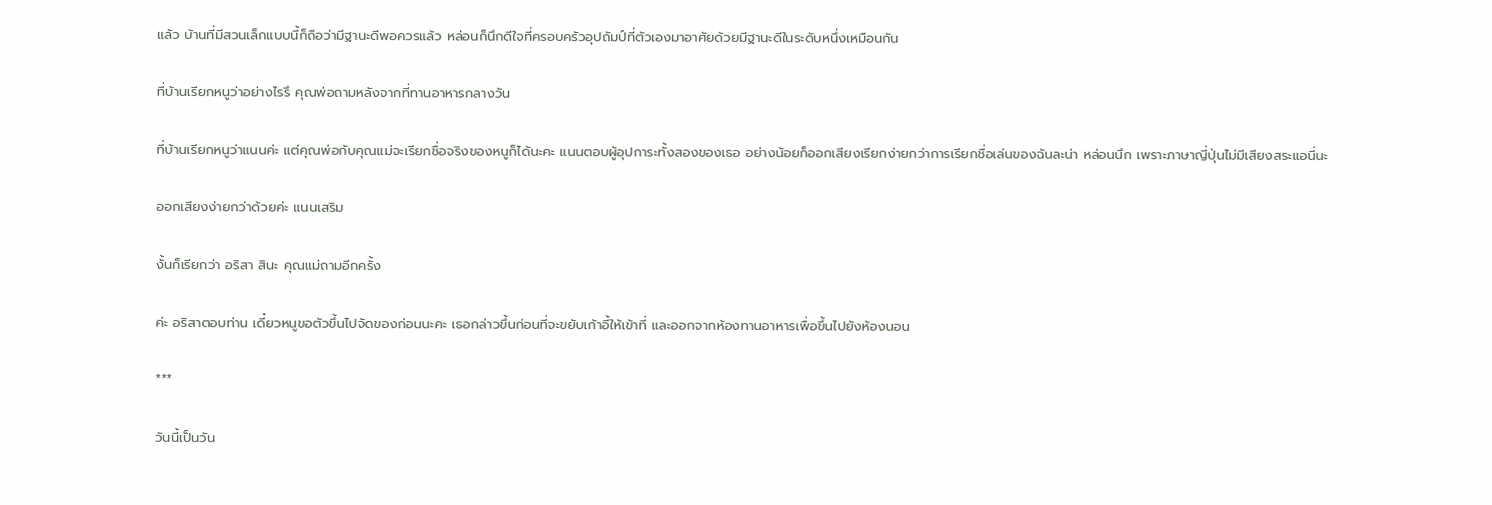แล้ว บ้านที่มีสวนเล็กแบบนี้ก็ถือว่ามีฐานะดีพอควรแล้ว หล่อนก็นึกดีใจที่ครอบครัวอุปถัมป์ที่ตัวเองมาอาศัยด้วยมีฐานะดีในระดับหนึ่งเหมือนกัน

ที่บ้านเรียกหนูว่าอย่างไรรึ คุณพ่อถามหลังจากที่ทานอาหารกลางวัน

ที่บ้านเรียกหนูว่าแนนค่ะ แต่คุณพ่อกับคุณแม่จะเรียกชื่อจริงของหนูก็ได้นะคะ แนนตอบผู้อุปการะทั้งสองของเธอ อย่างน้อยก็ออกเสียงเรียกง่ายกว่าการเรียกชื่อเล่นของฉันละน่า หล่อนนึก เพราะภาษาญี่ปุ่นไม่มีเสียงสระแอนี่นะ

ออกเสียงง่ายกว่าด้วยค่ะ แนนเสริม

งั้นก็เรียกว่า อริสา สินะ คุณแม่ถามอีกครั้ง

ค่ะ อริสาตอบท่าน เดี๋ยวหนูขอตัวขึ้นไปจัดของก่อนนะคะ เธอกล่าวขึ้นก่อนที่จะขยับเก้าอี้ให้เข้าที่ และออกจากห้องทานอาหารเพื่อขึ้นไปยังห้องนอน

***

วันนี้เป็นวัน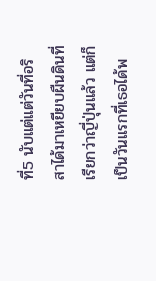ที่5 นับแต่แต่วันที่อริสาได้มาเหยียบผืนดินที่เรียกว่าญี่ปุ่นแล้ว แต่ก็เป็นวันแรกที่เธอได้พ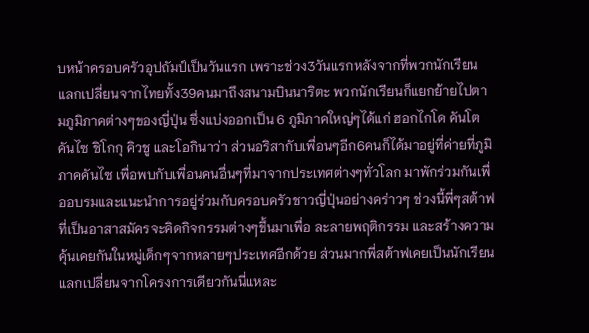บหน้าครอบครัวอุปถัมป์เป็นวันแรก เพราะช่วง3วันแรกหลังจากที่พวกนักเรียนแลกเปลี่ยนจากไทยทั้ง39คนมาถึงสนามบินนาริตะ พวกนักเรียนก็แยกย้ายไปตามภูมิภาคต่างๆของญี่ปุ่น ซึ่งแบ่งออกเป็น 6 ภูมิภาคใหญ่ๆได้แก่ ฮอกไกโด คันโต คันไซ ชิโกกุ คิวชู และโอกินาว่า ส่วนอริสากับเพื่อนๆอีก6คนก็ได้มาอยู่ที่ค่ายที่ภูมิภาคคันไซ เพื่อพบกับเพื่อนคนอื่นๆที่มาจากประเทศต่างๆทั่วโลก มาพักร่วมกันเพื่ออบรมและแนะนำการอยู่ร่วมกับครอบครัวชาวญี่ปุ่นอย่างคร่าวๆ ช่วงนี้พี่ๆสต้าฟที่เป็นอาสาสมัครจะคิดกิจกรรมต่างๆขึ้นมาเพื่อ ละลายพฤติกรรม และสร้างความคุ้นเคยกันในหมู่เด็กๆจากหลายๆประเทศอีกด้วย ส่วนมากพี่สต้าฟเคยเป็นนักเรียนแลกเปลี่ยนจากโครงการเดียวกันนี่แหละ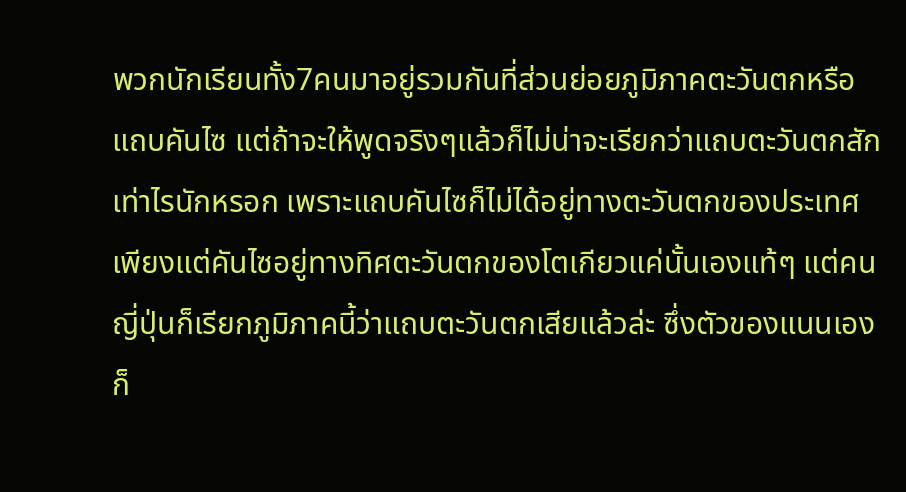พวกนักเรียนทั้ง7คนมาอยู่รวมกันที่ส่วนย่อยภูมิภาคตะวันตกหรือแถบคันไซ แต่ถ้าจะให้พูดจริงๆแล้วก็ไม่น่าจะเรียกว่าแถบตะวันตกสักเท่าไรนักหรอก เพราะแถบคันไซก็ไม่ได้อยู่ทางตะวันตกของประเทศ เพียงแต่คันไซอยู่ทางทิศตะวันตกของโตเกียวแค่นั้นเองแท้ๆ แต่คนญี่ปุ่นก็เรียกภูมิภาคนี้ว่าแถบตะวันตกเสียแล้วล่ะ ซึ่งตัวของแนนเองก็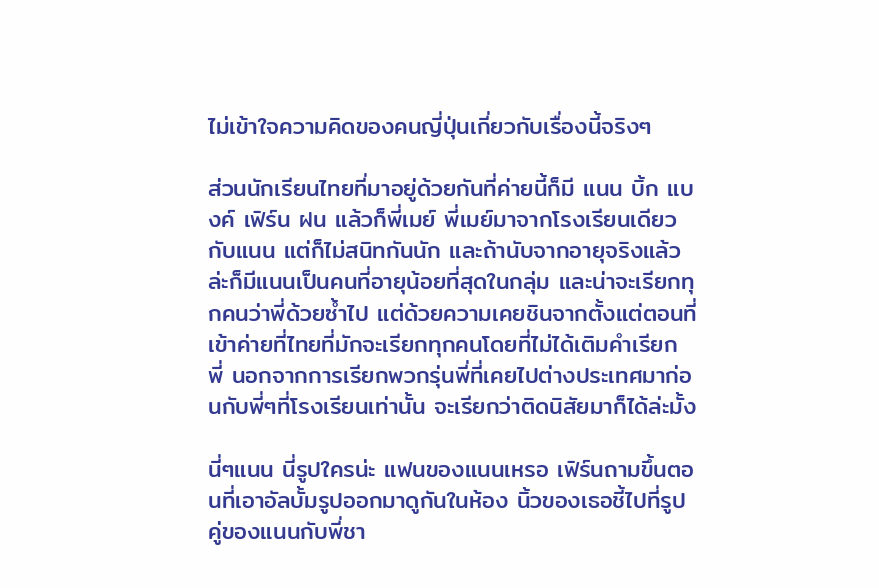ไม่เข้าใจความคิดของคนญี่ปุ่นเกี่ยวกับเรื่องนี้จริงๆ

ส่วนนักเรียนไทยที่มาอยู่ด้วยกันที่ค่ายนี้ก็มี แนน บิ้ก แบงค์ เฟิร์น ฝน แล้วก็พี่เมย์ พี่เมย์มาจากโรงเรียนเดียวกับแนน แต่ก็ไม่สนิทกันนัก และถ้านับจากอายุจริงแล้วล่ะก็มีแนนเป็นคนที่อายุน้อยที่สุดในกลุ่ม และน่าจะเรียกทุกคนว่าพี่ด้วยซ้ำไป แต่ด้วยความเคยชินจากตั้งแต่ตอนที่เข้าค่ายที่ไทยที่มักจะเรียกทุกคนโดยที่ไม่ได้เติมคำเรียก พี่ นอกจากการเรียกพวกรุ่นพี่ที่เคยไปต่างประเทศมาก่อนกับพี่ๆที่โรงเรียนเท่านั้น จะเรียกว่าติดนิสัยมาก็ได้ล่ะมั้ง

นี่ๆแนน นี่รูปใครน่ะ แฟนของแนนเหรอ เฟิร์นถามขึ้นตอนที่เอาอัลบั้มรูปออกมาดูกันในห้อง นิ้วของเธอชี้ไปที่รูปคู่ของแนนกับพี่ชา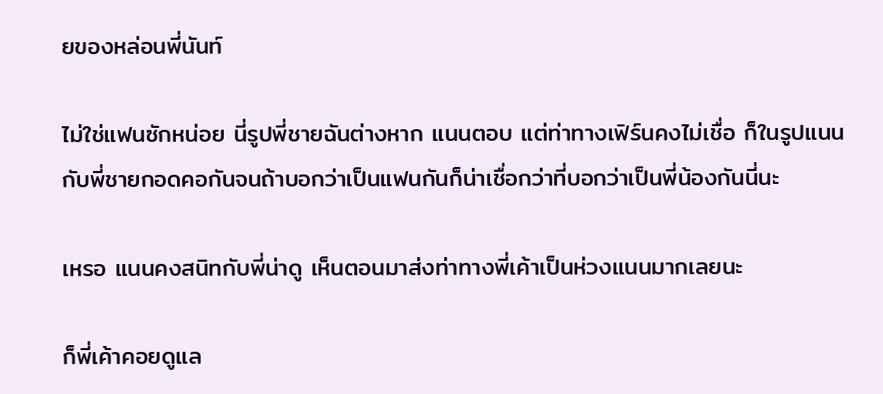ยของหล่อนพี่นันท์

ไม่ใช่แฟนซักหน่อย นี่รูปพี่ชายฉันต่างหาก แนนตอบ แต่ท่าทางเฟิร์นคงไม่เชื่อ ก็ในรูปแนนกับพี่ชายกอดคอกันจนถ้าบอกว่าเป็นแฟนกันก็น่าเชื่อกว่าที่บอกว่าเป็นพี่น้องกันนี่นะ

เหรอ แนนคงสนิทกับพี่น่าดู เห็นตอนมาส่งท่าทางพี่เค้าเป็นห่วงแนนมากเลยนะ

ก็พี่เค้าคอยดูแล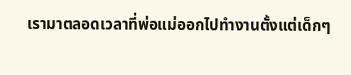เรามาตลอดเวลาที่พ่อแม่ออกไปทำงานตั้งแต่เด็กๆ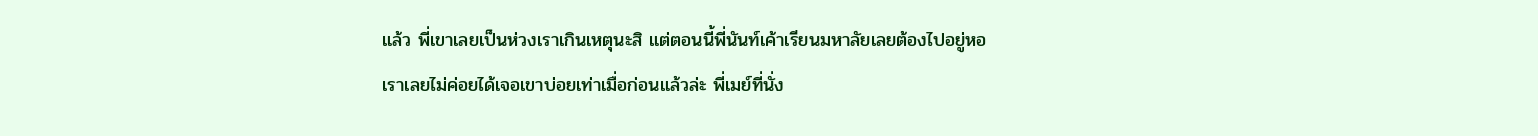แล้ว พี่เขาเลยเป็นห่วงเราเกินเหตุนะสิ แต่ตอนนี้พี่นันท์เค้าเรียนมหาลัยเลยต้องไปอยู่หอ เราเลยไม่ค่อยได้เจอเขาบ่อยเท่าเมื่อก่อนแล้วล่ะ พี่เมย์ที่นั่ง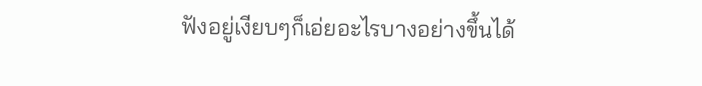ฟังอยู่เงียบๆก็เอ่ยอะไรบางอย่างขึ้นได้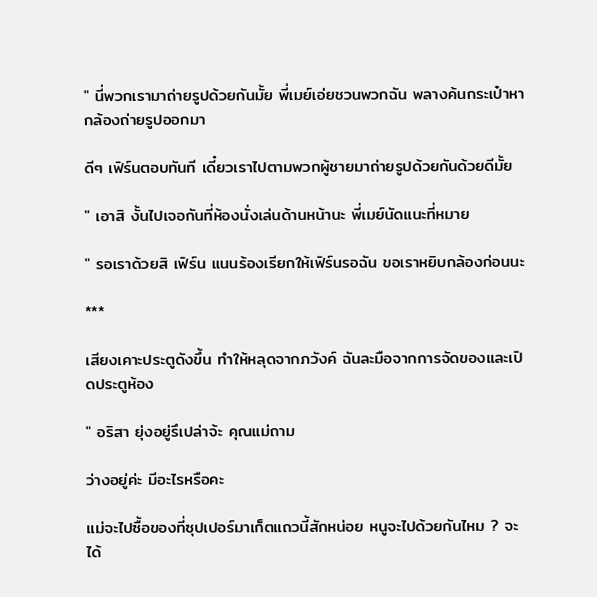" นี่พวกเรามาถ่ายรูปด้วยกันมั้ย พี่เมย์เอ่ยชวนพวกฉัน พลางค้นกระเป๋าหากล้องถ่ายรูปออกมา

ดีๆ เฟิร์นตอบทันที เดี๋ยวเราไปตามพวกผู้ชายมาถ่ายรูปด้วยกันด้วยดีมั้ย

" เอาสิ งั้นไปเจอกันที่ห้องนั่งเล่นด้านหน้านะ พี่เมย์นัดแนะที่หมาย

" รอเราด้วยสิ เฟิร์น แนนร้องเรียกให้เฟิร์นรอฉัน ขอเราหยิบกล้องก่อนนะ

***

เสียงเคาะประตูดังขึ้น ทำให้หลุดจากภวังค์ ฉันละมือจากการจัดของและเปิดประตูห้อง

" อริสา ยุ่งอยู่รึเปล่าจ้ะ คุณแม่ถาม

ว่างอยู่ค่ะ มีอะไรหรือคะ

แม่จะไปซื้อของที่ซุปเปอร์มาเก็ตแถวนี้สักหน่อย หนูจะไปด้วยกันไหม ? จะได้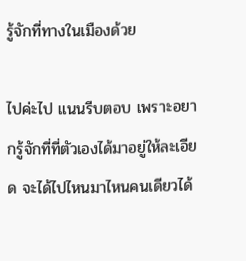รู้จักที่ทางในเมืองด้วย

ไปค่ะไป แนนรีบตอบ เพราะอยากรู้จักที่ที่ตัวเองได้มาอยู่ให้ละเอียด จะได้ไปไหนมาไหนคนเดียวได้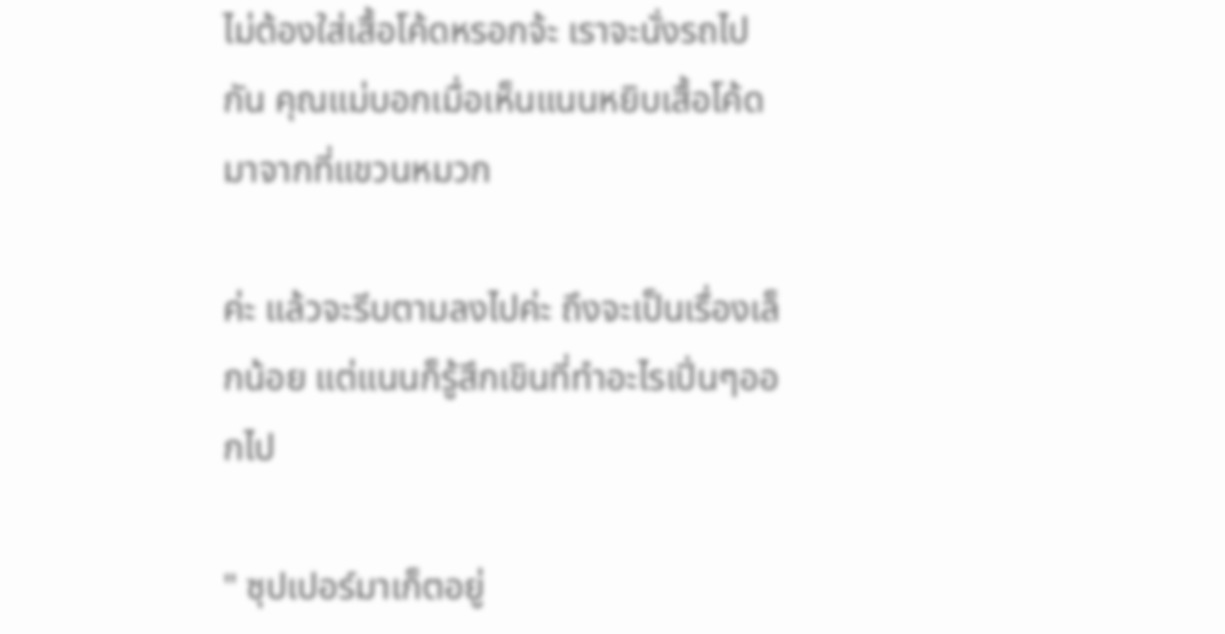ไม่ต้องใส่เสื้อโค้ดหรอกจ้ะ เราจะนั่งรถไปกัน คุณแม่บอกเมื่อเห็นแนนหยิบเสื้อโค้ดมาจากที่แขวนหมวก

ค่ะ แล้วจะรีบตามลงไปค่ะ ถึงจะเป็นเรื่องเล็กน้อย แต่แนนก็รู้สึกเขินที่ทำอะไรเปิ่นๆออกไป

" ซุปเปอร์มาเก็ตอยู่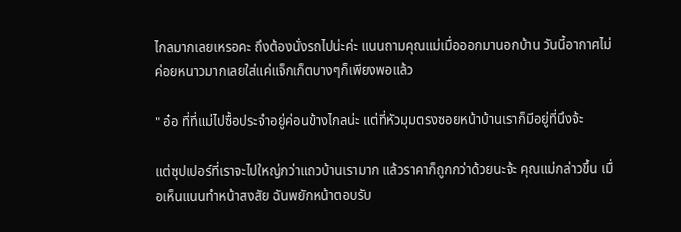ไกลมากเลยเหรอคะ ถึงต้องนั่งรถไปน่ะค่ะ แนนถามคุณแม่เมื่อออกมานอกบ้าน วันนี้อากาศไม่ค่อยหนาวมากเลยใส่แค่แจ็กเก็ตบางๆก็เพียงพอแล้ว

" อ๋อ ที่ที่แม่ไปซื้อประจำอยู่ค่อนข้างไกลน่ะ แต่ที่หัวมุมตรงซอยหน้าบ้านเราก็มีอยู่ที่นึงจ้ะ

แต่ซุปเปอร์ที่เราจะไปใหญ่กว่าแถวบ้านเรามาก แล้วราคาก็ถูกกว่าด้วยนะจ้ะ คุณแม่กล่าวขึ้น เมื่อเห็นแนนทำหน้าสงสัย ฉันพยักหน้าตอบรับ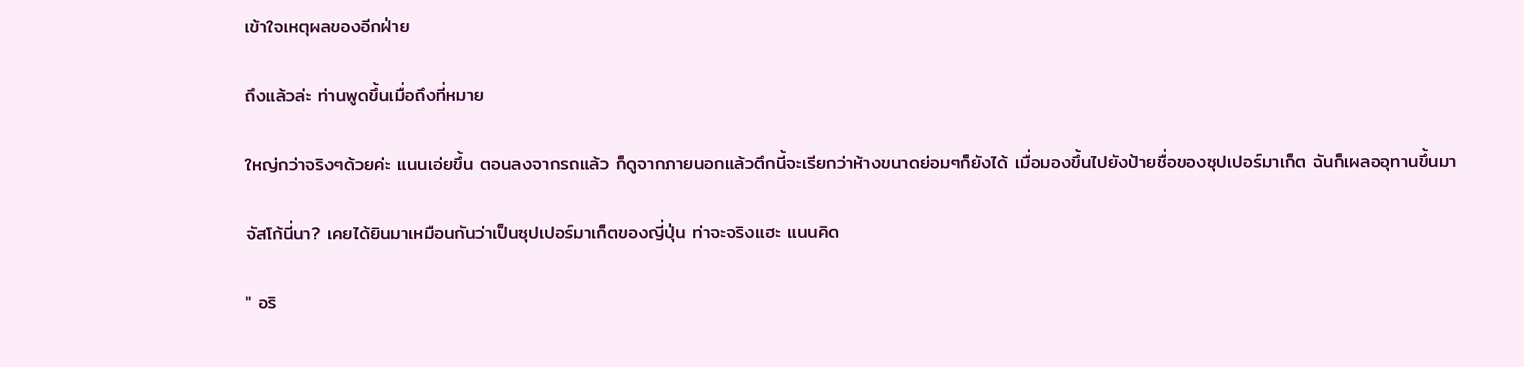เข้าใจเหตุผลของอีกฝ่าย

ถึงแล้วล่ะ ท่านพูดขึ้นเมื่อถึงที่หมาย

ใหญ่กว่าจริงๆด้วยค่ะ แนนเอ่ยขึ้น ตอนลงจากรถแล้ว ก็ดูจากภายนอกแล้วตึกนี้จะเรียกว่าห้างขนาดย่อมๆก็ยังได้ เมื่อมองขึ้นไปยังป้ายชื่อของซุปเปอร์มาเก็ต ฉันก็เผลออุทานขึ้นมา

จัสโก้นี่นา? เคยได้ยินมาเหมือนกันว่าเป็นซุปเปอร์มาเก็ตของญี่ปุ่น ท่าจะจริงแฮะ แนนคิด

" อริ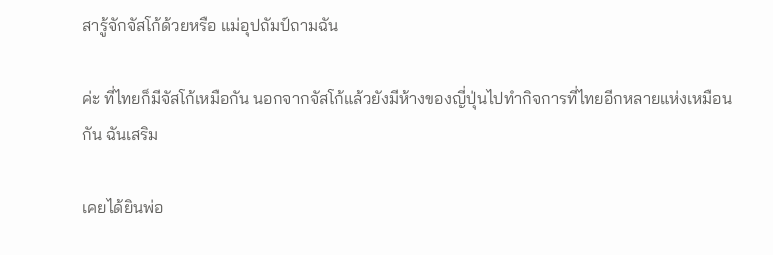สารู้จักจัสโก้ด้วยหรือ แม่อุปถัมป์ถามฉัน

ค่ะ ที่ไทยก็มีจัสโก้เหมือกัน นอกจากจัสโก้แล้วยังมีห้างของญี่ปุ่นไปทำกิจการที่ไทยอีกหลายแห่งเหมือนกัน ฉันเสริม

เคยได้ยินพ่อ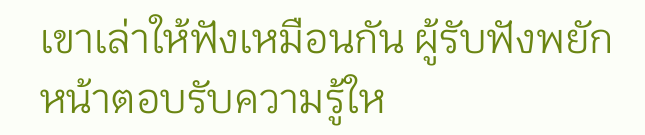เขาเล่าให้ฟังเหมือนกัน ผู้รับฟังพยักหน้าตอบรับความรู้ให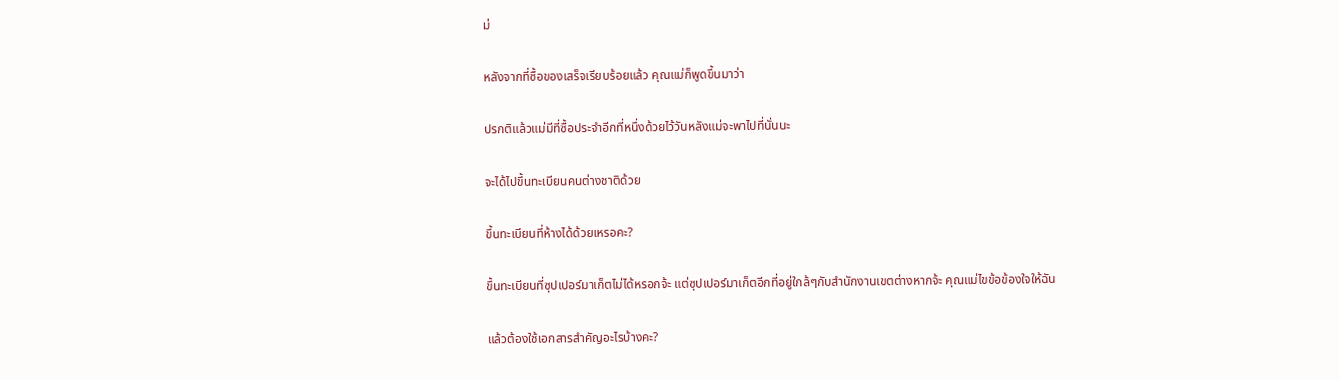ม่

หลังจากที่ซื้อของเสร็จเรียบร้อยแล้ว คุณแม่ก็พูดขึ้นมาว่า

ปรกติแล้วแม่มีที่ซื้อประจำอีกที่หนึ่งด้วยไว้วันหลังแม่จะพาไปที่นั่นนะ

จะได้ไปขึ้นทะเบียนคนต่างชาติด้วย

ขึ้นทะเบียนที่ห้างได้ด้วยเหรอคะ?

ขึ้นทะเบียนที่ซุปเปอร์มาเก็ตไม่ได้หรอกจ้ะ แต่ซุปเปอร์มาเก็ตอีกที่อยู่ใกล้ๆกับสำนักงานเขตต่างหากจ้ะ คุณแม่ไขข้อข้องใจให้ฉัน

แล้วต้องใช้เอกสารสำคัญอะไรบ้างคะ?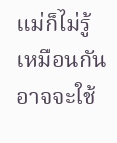แม่ก็ไม่รู้เหมือนกัน อาจจะใช้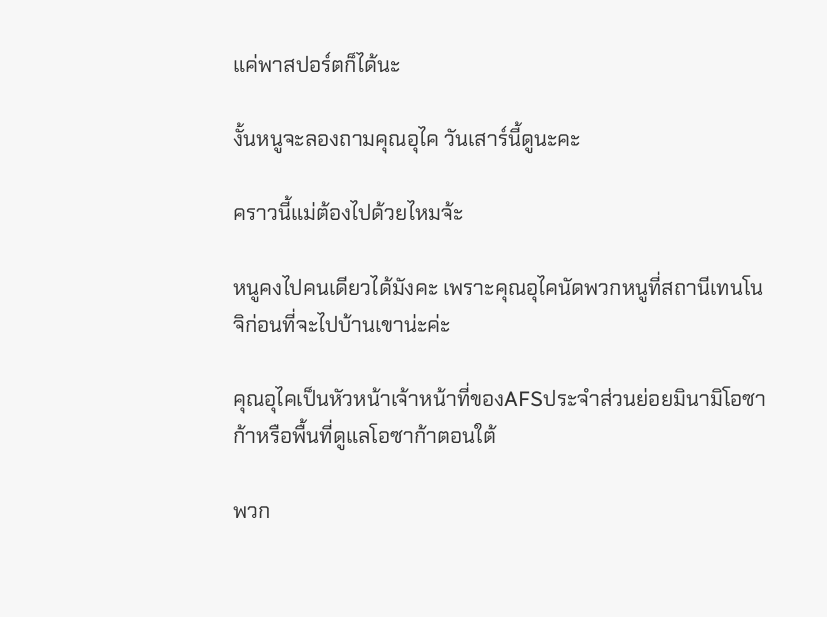แค่พาสปอร์ตก็ได้นะ

งั้นหนูจะลองถามคุณอุไค วันเสาร์นี้ดูนะคะ

คราวนี้แม่ต้องไปด้วยไหมจ้ะ

หนูคงไปคนเดียวได้มังคะ เพราะคุณอุไคนัดพวกหนูที่สถานีเทนโนจิก่อนที่จะไปบ้านเขาน่ะค่ะ

คุณอุไคเป็นหัวหน้าเจ้าหน้าที่ของAFSประจำส่วนย่อยมินามิโอซาก้าหรือพื้นที่ดูแลโอซาก้าตอนใต้

พวก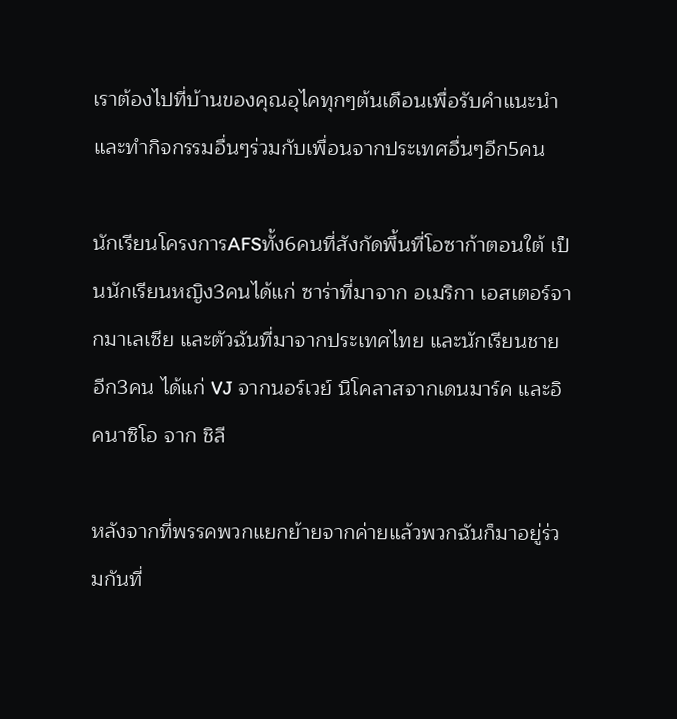เราต้องไปที่บ้านของคุณอุไคทุกๆต้นเดือนเพื่อรับคำแนะนำและทำกิจกรรมอื่นๆร่วมกับเพื่อนจากประเทศอื่นๆอีก5คน

นักเรียนโครงการAFSทั้ง6คนที่สังกัดพื้นที่โอซาก้าตอนใต้ เป็นนักเรียนหญิง3คนได้แก่ ซาร่าที่มาจาก อเมริกา เอสเตอร์จากมาเลเซีย และตัวฉันที่มาจากประเทศไทย และนักเรียนชายอีก3คน ได้แก่ VJ จากนอร์เวย์ นิโคลาสจากเดนมาร์ค และอิคนาซิโอ จาก ชิลี

หลังจากที่พรรคพวกแยกย้ายจากค่ายแล้วพวกฉันก็มาอยู่ร่วมกันที่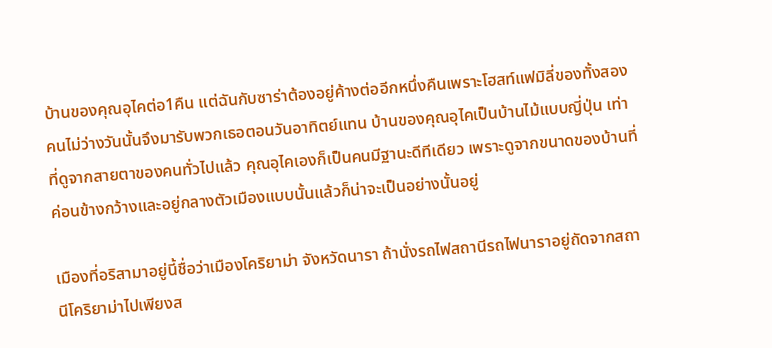บ้านของคุณอุไคต่อ1คืน แต่ฉันกับซาร่าต้องอยู่ค้างต่ออีกหนึ่งคืนเพราะโฮสท์แฟมิลี่ของทั้งสองคนไม่ว่างวันนั้นจึงมารับพวกเธอตอนวันอาทิตย์แทน บ้านของคุณอุไคเป็นบ้านไม้แบบญี่ปุ่น เท่าที่ดูจากสายตาของคนทั่วไปแล้ว คุณอุไคเองก็เป็นคนมีฐานะดีทีเดียว เพราะดูจากขนาดของบ้านที่ค่อนข้างกว้างและอยู่กลางตัวเมืองแบบนั้นแล้วก็น่าจะเป็นอย่างนั้นอยู่

เมืองที่อริสามาอยู่นี้ชื่อว่าเมืองโคริยาม่า จังหวัดนารา ถ้านั่งรถไฟสถานีรถไฟนาราอยู่ถัดจากสถานีโคริยาม่าไปเพียงส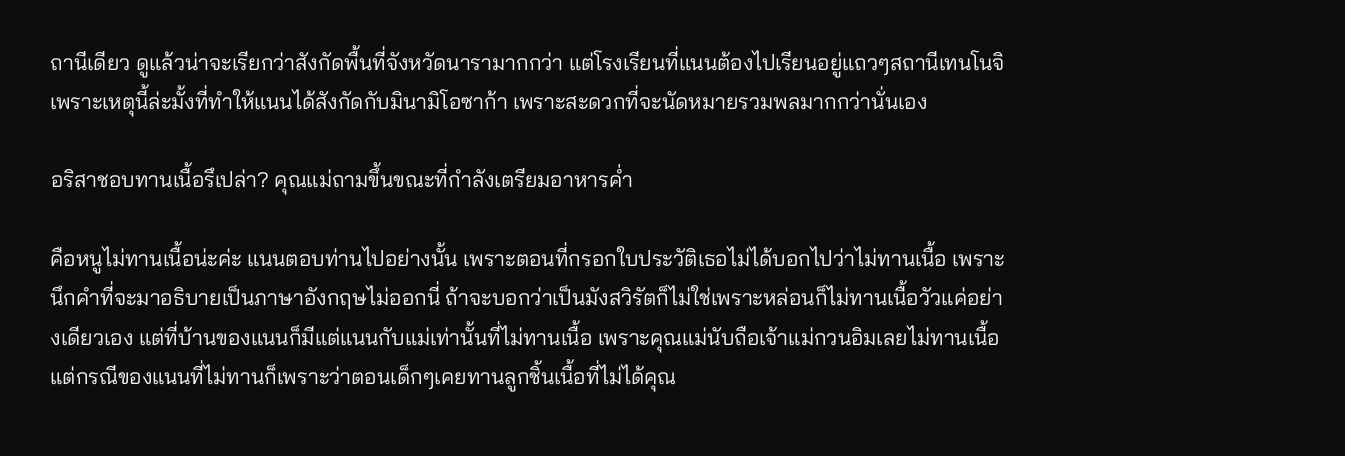ถานีเดียว ดูแล้วน่าจะเรียกว่าสังกัดพื้นที่จังหวัดนารามากกว่า แต่โรงเรียนที่แนนต้องไปเรียนอยู่แถวๆสถานีเทนโนจิ เพราะเหตุนี้ล่ะมั้งที่ทำให้แนนได้สังกัดกับมินามิโอซาก้า เพราะสะดวกที่จะนัดหมายรวมพลมากกว่านั่นเอง

อริสาชอบทานเนื้อรึเปล่า? คุณแม่ถามขึ้นขณะที่กำลังเตรียมอาหารค่ำ

คือหนูไม่ทานเนื้อน่ะค่ะ แนนตอบท่านไปอย่างนั้น เพราะตอนที่กรอกใบประวัติเธอไม่ได้บอกไปว่าไม่ทานเนื้อ เพราะนึกคำที่จะมาอธิบายเป็นภาษาอังกฤษไม่ออกนี่ ถ้าจะบอกว่าเป็นมังสวิรัตก็ไม่ใช่เพราะหล่อนก็ไม่ทานเนื้อวัวแค่อย่างเดียวเอง แต่ที่บ้านของแนนก็มีแต่แนนกับแม่เท่านั้นที่ไม่ทานเนื้อ เพราะคุณแม่นับถือเจ้าแม่กวนอิมเลยไม่ทานเนื้อ แต่กรณีของแนนที่ไม่ทานก็เพราะว่าตอนเด็กๆเคยทานลูกชิ้นเนื้อที่ไม่ได้คุณ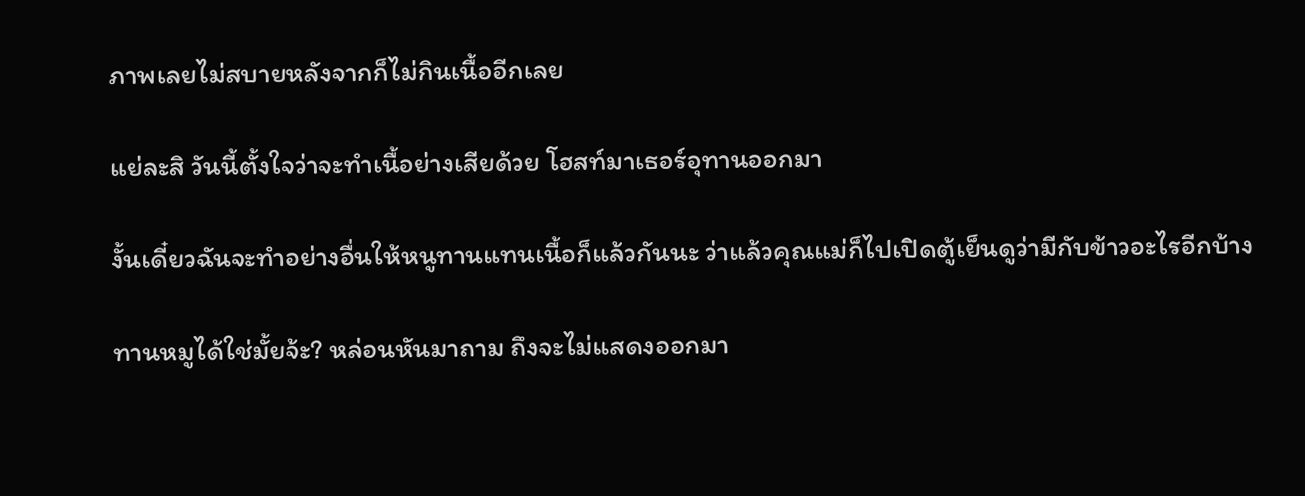ภาพเลยไม่สบายหลังจากก็ไม่กินเนื้ออีกเลย

แย่ละสิ วันนี้ตั้งใจว่าจะทำเนื้อย่างเสียด้วย โฮสท์มาเธอร์อุทานออกมา

งั้นเดี๋ยวฉันจะทำอย่างอื่นให้หนูทานแทนเนื้อก็แล้วกันนะ ว่าแล้วคุณแม่ก็ไปเปิดตู้เย็นดูว่ามีกับข้าวอะไรอีกบ้าง

ทานหมูได้ใช่มั้ยจ้ะ? หล่อนหันมาถาม ถึงจะไม่แสดงออกมา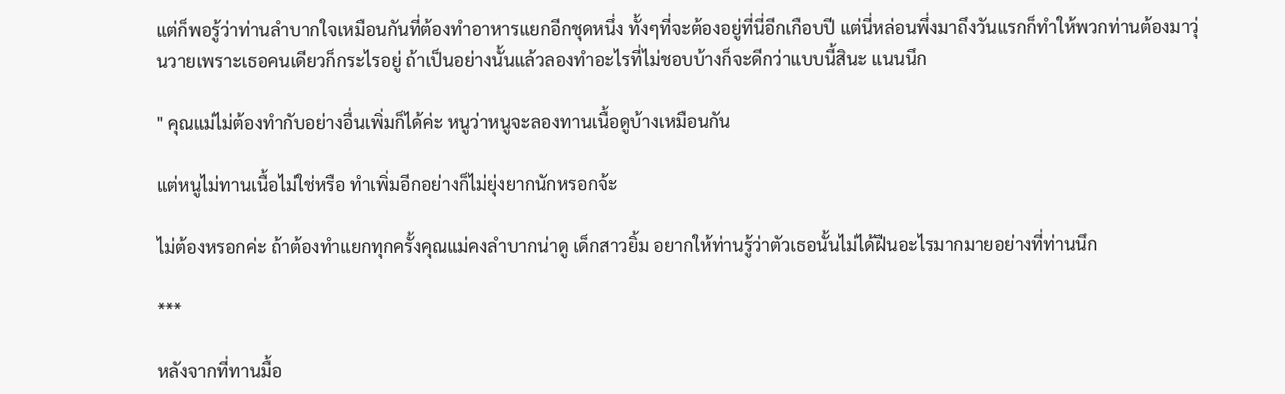แต่ก็พอรู้ว่าท่านลำบากใจเหมือนกันที่ต้องทำอาหารแยกอีกชุดหนึ่ง ทั้งๆที่จะต้องอยู่ที่นี่อีกเกือบปี แต่นี่หล่อนพึ่งมาถึงวันแรกก็ทำให้พวกท่านต้องมาวุ่นวายเพราะเธอคนเดียวก็กระไรอยู่ ถ้าเป็นอย่างนั้นแล้วลองทำอะไรที่ไม่ชอบบ้างก็จะดีกว่าแบบนี้สินะ แนนนึก

" คุณแม่ไม่ต้องทำกับอย่างอื่นเพิ่มก็ได้ค่ะ หนูว่าหนูจะลองทานเนื้อดูบ้างเหมือนกัน

แต่หนูไม่ทานเนื้อไม่ใช่หรือ ทำเพิ่มอีกอย่างก็ไม่ยุ่งยากนักหรอกจ้ะ

ไม่ต้องหรอกค่ะ ถ้าต้องทำแยกทุกครั้งคุณแม่คงลำบากน่าดู เด็กสาวยิ้ม อยากให้ท่านรู้ว่าตัวเธอนั้นไม่ได้ฝืนอะไรมากมายอย่างที่ท่านนึก

***

หลังจากที่ทานมื้อ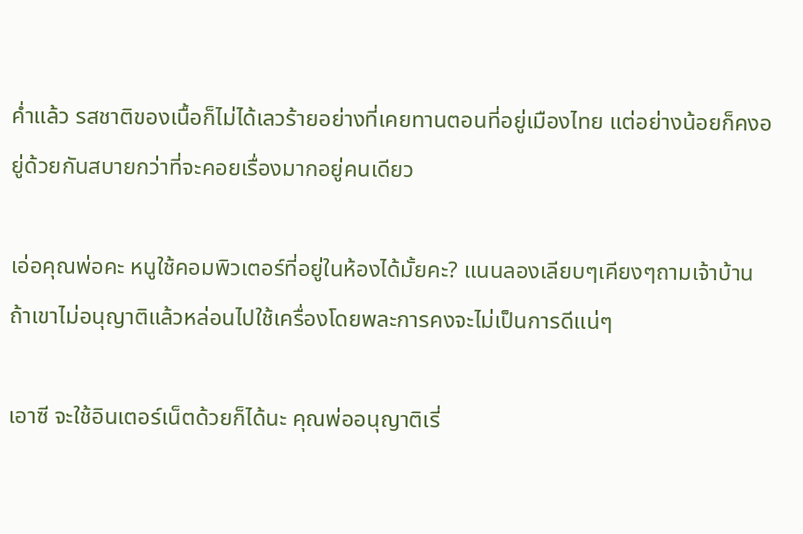ค่ำแล้ว รสชาติของเนื้อก็ไม่ได้เลวร้ายอย่างที่เคยทานตอนที่อยู่เมืองไทย แต่อย่างน้อยก็คงอยู่ด้วยกันสบายกว่าที่จะคอยเรื่องมากอยู่คนเดียว

เอ่อคุณพ่อคะ หนูใช้คอมพิวเตอร์ที่อยู่ในห้องได้มั้ยคะ? แนนลองเลียบๆเคียงๆถามเจ้าบ้าน ถ้าเขาไม่อนุญาติแล้วหล่อนไปใช้เครื่องโดยพละการคงจะไม่เป็นการดีแน่ๆ

เอาซี จะใช้อินเตอร์เน็ตด้วยก็ได้นะ คุณพ่ออนุญาติเรี่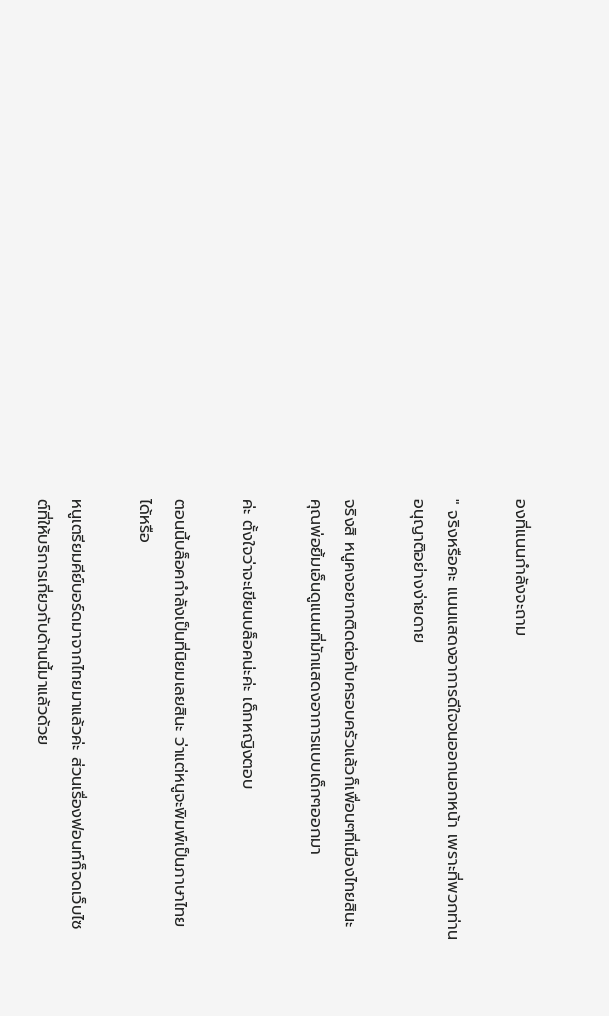องที่แนนกำลังจะถาม

" จริงหรือคะ แนนแสดงอาการดีใจจนออกนอกหน้า เพราะที่พวกท่านอนุญาติอย่างง่ายดาย

จริงสิ หนูคงอยากติดต่อกับครอบครัวแล้วก็เพื่อนๆที่เมืองไทยสินะ คุณพ่อยิ้มเอ็นดูแนนที่มักแสดงอาการแบบเด็กๆออกมา

ค่ะ ตั้งใจว่าจะเขียนบล็อคน่ะค่ะ เด็กหญิงตอบ

ตอนนี้บล็อคกำลังเป็นที่นิยมเลยสินะ ว่าแต่หนูจะพิมพ์เป็นภาษาไทยได้หรือ

หนูเตรียมคีย์บอร์ดมาจากไทยมาแล้วค่ะ ส่วนเรื่องฟอนท์ก็จดเว็บไซต์ที่ให้บริการเกี่ยวกับด้านนี้มาแล้วด้วย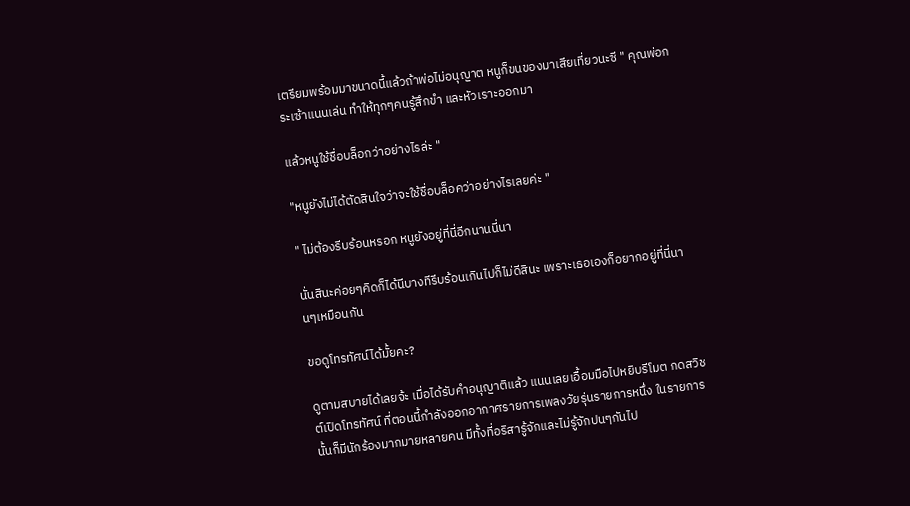เตรียมพร้อมมาขนาดนี้แล้วถ้าพ่อไม่อนุญาต หนูก็ขนของมาเสียเที่ยวนะซี " คุณพ่อกระเซ้าแนนเล่น ทำให้ทุกๆคนรู้สึกขำ และหัวเราะออกมา

แล้วหนูใช้ชื่อบล็อกว่าอย่างไรล่ะ "

"หนูยังไม่ได้ตัดสินใจว่าจะใช้ชื่อบล็อคว่าอย่างไรเลยค่ะ "

" ไม่ต้องรีบร้อนหรอก หนูยังอยู่ที่นี่อีกนานนี่นา

นั่นสินะค่อยๆคิดก็ได้นีบางทีรีบร้อนเกินไปก็ไม่ดีสินะ เพราะเธอเองก็อยากอยู่ที่นี่นานๆเหมือนกัน

ขอดูโทรทัศน์ได้มั้ยคะ?

ดูตามสบายได้เลยจ้ะ เมื่อได้รับคำอนุญาติแล้ว แนนเลยเอื้อมมือไปหยิบรีโมต กดสวิชต์เปิดโทรทัศน์ ที่ตอนนี้กำลังออกอากาศรายการเพลงวัยรุ่นรายการหนึ่ง ในรายการนั้นก็มีนักร้องมากมายหลายคน มีทั้งที่อริสารู้จักและไม่รู้จักปนๆกันไป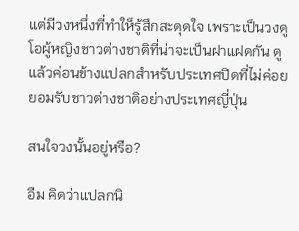แต่มีวงหนึ่งที่ทำให็รู้สึกสะดุดใจ เพราะเป็นวงดูโอผู้หญิงชาวต่างชาติที่น่าจะเป็นฝาแฝดกัน ดูแล้วค่อนข้างแปลกสำหรับประเทศปิดที่ไม่ค่อยยอมรับชาวต่างชาติอย่างประเทศญี่ปุ่น

สนใจวงนั้นอยู่หรือ?

อืม คิดว่าแปลกนิ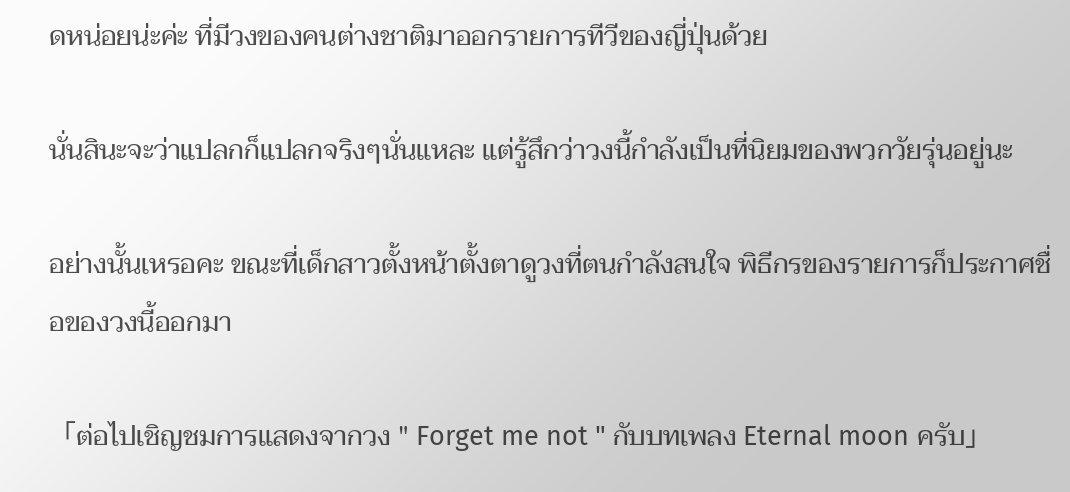ดหน่อยน่ะค่ะ ที่มีวงของคนต่างชาติมาออกรายการทีวีของญี่ปุ่นด้วย

นั่นสินะจะว่าแปลกก็แปลกจริงๆนั่นแหละ แต่รู้สึกว่าวงนี้กำลังเป็นที่นิยมของพวกวัยรุ่นอยู่นะ

อย่างนั้นเหรอคะ ขณะที่เด็กสาวตั้งหน้าตั้งตาดูวงที่ตนกำลังสนใจ พิธีกรของรายการก็ประกาศชื่อของวงนี้ออกมา

「ต่อไปเชิญชมการแสดงจากวง " Forget me not " กับบทเพลง Eternal moon ครับ」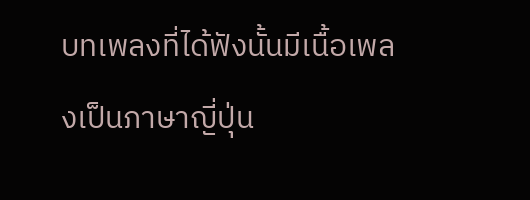บทเพลงที่ได้ฟังนั้นมีเนื้อเพลงเป็นภาษาญี่ปุ่น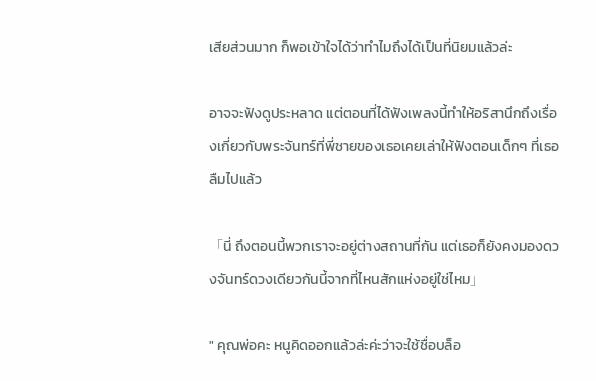เสียส่วนมาก ก็พอเข้าใจได้ว่าทำไมถึงได้เป็นที่นิยมแล้วล่ะ

อาจจะฟังดูประหลาด แต่ตอนที่ได้ฟังเพลงนี้ทำให้อริสานึกถึงเรื่องเกี่ยวกับพระจันทร์ที่พี่ชายของเธอเคยเล่าให้ฟังตอนเด็กๆ ที่เธอลืมไปแล้ว

「นี่ ถึงตอนนี้พวกเราจะอยู่ต่างสถานที่กัน แต่เธอก็ยังคงมองดวงจันทร์ดวงเดียวกันนี้จากที่ไหนสักแห่งอยู่ใช่ไหม」

" คุณพ่อคะ หนูคิดออกแล้วล่ะค่ะว่าจะใช้ชื่อบล็อ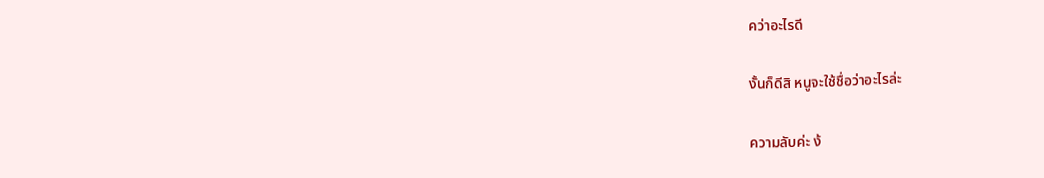คว่าอะไรดี

งั้นก็ดีสิ หนูจะใช้ชื่อว่าอะไรล่ะ

ความลับค่ะ ง้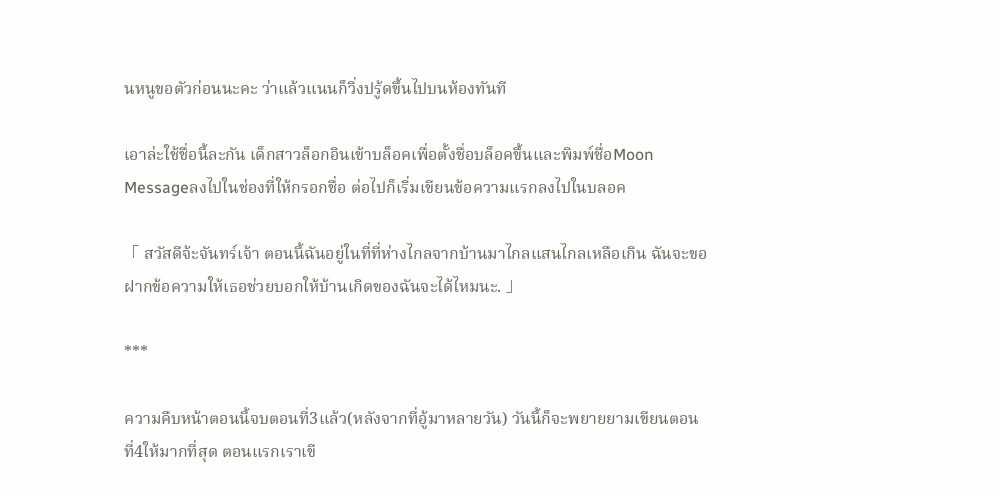นหนูขอตัวก่อนนะคะ ว่าแล้วแนนก็วิ่งปรู้ดขึ้นไปบนห้องทันที

เอาล่ะใช้ชื่อนี้ละกัน เด็กสาวล็อกอินเข้าบล็อคเพื่อตั้งชื่อบล็อคขึ้นและพิมพ์ชื่อMoon Messageลงไปในช่องที่ให้กรอกชื่อ ต่อไปก็เริ่มเขียนข้อความแรกลงไปในบลอค

「 สวัสดีจ้ะจันทร์เจ้า ตอนนี้ฉันอยู่ในที่ที่ห่างไกลจากบ้านมาไกลแสนไกลเหลือเกิน ฉันจะขอฝากข้อความให้เธอช่วยบอกให้บ้านเกิดของฉันจะได้ไหมนะ. 」

***

ความคืบหน้าตอนนี้จบตอนที่3แล้ว(หลังจากที่อู้มาหลายวัน) วันนี้ก็จะพยายยามเขียนตอนที่4ให้มากที่สุด ตอนแรกเราเขี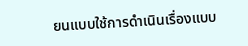ยนแบบใช้การดำเนินเรื่องแบบ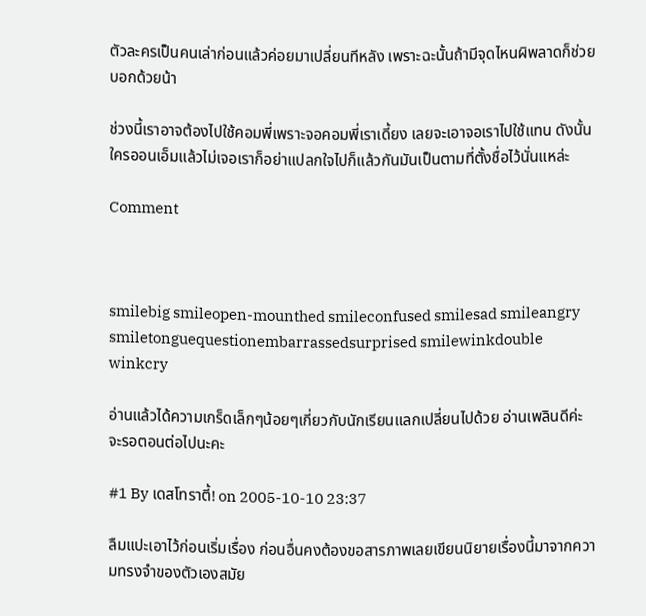ตัวละครเป็นคนเล่าก่อนแล้วค่อยมาเปลี่ยนทีหลัง เพราะฉะนั้นถ้ามีจุดไหนผิพลาดก็ช่วยบอกด้วยน้า

ช่วงนี้เราอาจต้องไปใช้คอมพี่เพราะจอคอมพี่เราเดี้ยง เลยจะเอาจอเราไปใช้แทน ดังนั้นใครออนเอ็มแล้วไม่เจอเราก็อย่าแปลกใจไปก็แล้วกันมันเป็นตามที่ตั้งชื่อไว้นั่นแหล่ะ

Comment



smilebig smileopen-mounthed smileconfused smilesad smileangry smiletonguequestionembarrassedsurprised smilewinkdouble winkcry

อ่านแล้วได้ความเกร็ดเล็กๆน้อยๆเกี่ยวกับนักเรียนแลกเปลี่ยนไปด้วย อ่านเพลินดีค่ะ
จะรอตอนต่อไปนะคะ

#1 By เดสโทราตี้! on 2005-10-10 23:37

ลืมแปะเอาไว้ก่อนเริ่มเรื่อง ก่อนอื่นคงต้องขอสารภาพเลยเขียนนิยายเรื่องนี้มาจากความทรงจำของตัวเองสมัย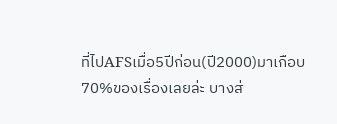ที่ไปAFSเมื่อ5ปีก่อน(ปี2000)มาเกือบ70%ของเรื่องเลยล่ะ บางส่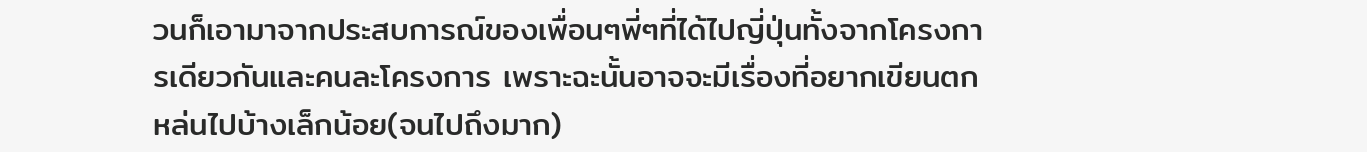วนก็เอามาจากประสบการณ์ของเพื่อนๆพี่ๆที่ได้ไปญี่ปุ่นทั้งจากโครงการเดียวกันและคนละโครงการ เพราะฉะนั้นอาจจะมีเรื่องที่อยากเขียนตกหล่นไปบ้างเล็กน้อย(จนไปถึงมาก)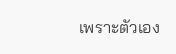เพราะตัวเอง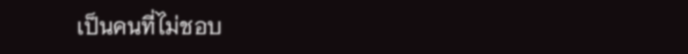เป็นคนที่ไม่ชอบ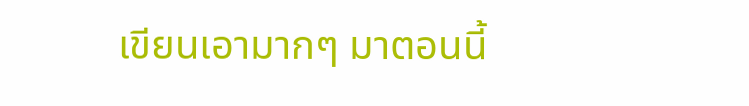เขียนเอามากๆ มาตอนนี้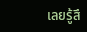เลยรู้สึ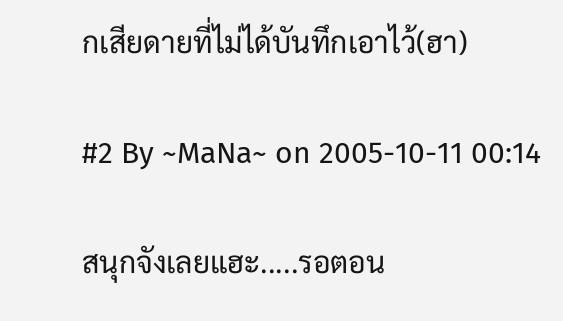กเสียดายที่ไม่ได้บันทึกเอาไว้(ฮา)

#2 By ~MaNa~ on 2005-10-11 00:14

สนุกจังเลยแฮะ.....รอตอน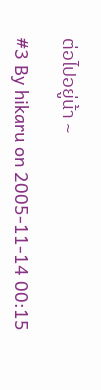ต่อไปอยู่น้า ~

#3 By hikaru on 2005-11-14 00:15